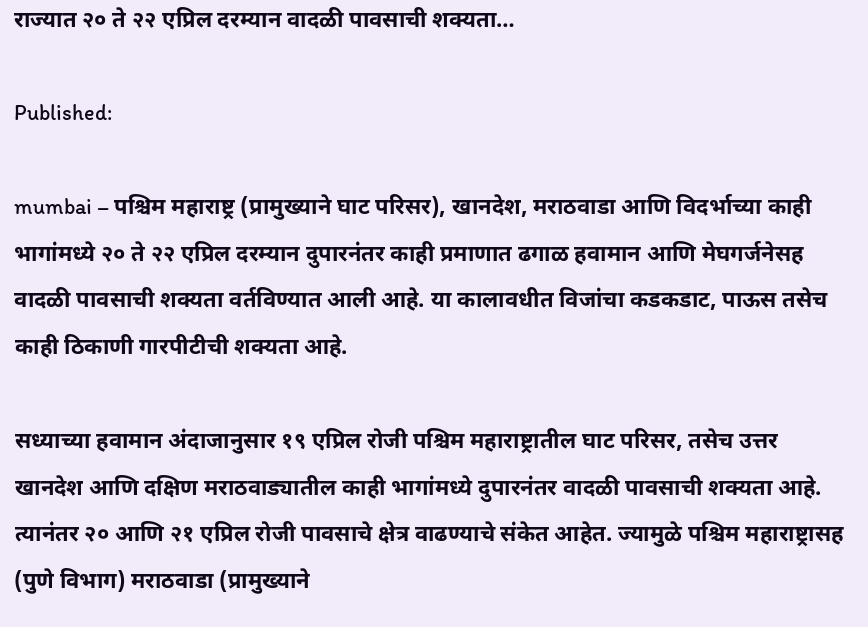राज्यात २० ते २२ एप्रिल दरम्यान वादळी पावसाची शक्यता…

Published:

mumbai – पश्चिम महाराष्ट्र (प्रामुख्याने घाट परिसर), खानदेश, मराठवाडा आणि विदर्भाच्या काही भागांमध्ये २० ते २२ एप्रिल दरम्यान दुपारनंतर काही प्रमाणात ढगाळ हवामान आणि मेघगर्जनेसह वादळी पावसाची शक्यता वर्तविण्यात आली आहे. या कालावधीत विजांचा कडकडाट, पाऊस तसेच काही ठिकाणी गारपीटीची शक्यता आहे.

सध्याच्या हवामान अंदाजानुसार १९ एप्रिल रोजी पश्चिम महाराष्ट्रातील घाट परिसर, तसेच उत्तर खानदेश आणि दक्षिण मराठवाड्यातील काही भागांमध्ये दुपारनंतर वादळी पावसाची शक्यता आहे. त्यानंतर २० आणि २१ एप्रिल रोजी पावसाचे क्षेत्र वाढण्याचे संकेत आहेत. ज्यामुळे पश्चिम महाराष्ट्रासह (पुणे विभाग) मराठवाडा (प्रामुख्याने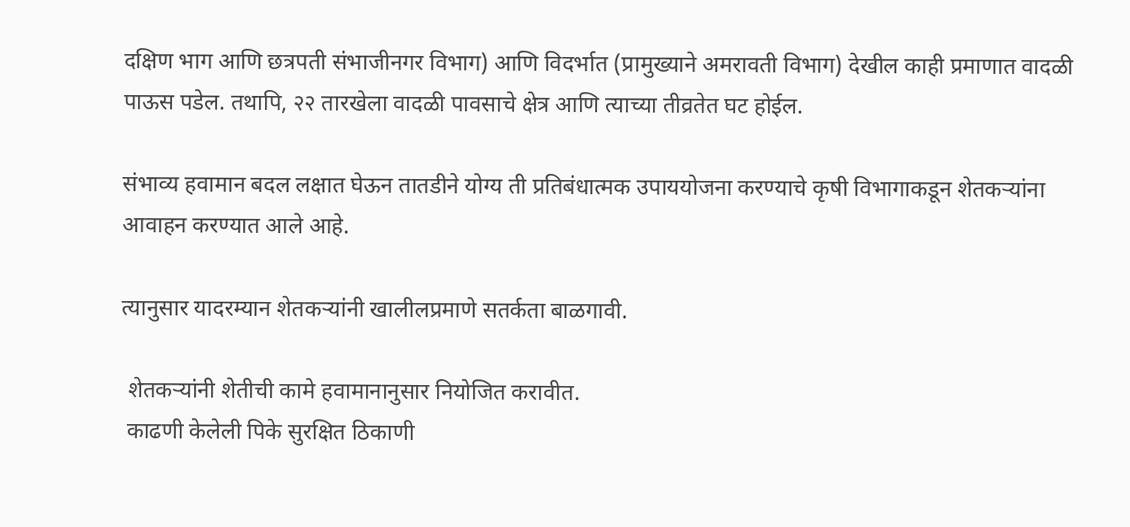दक्षिण भाग आणि छत्रपती संभाजीनगर विभाग) आणि विदर्भात (प्रामुख्याने अमरावती विभाग) देखील काही प्रमाणात वादळी पाऊस पडेल. तथापि, २२ तारखेला वादळी पावसाचे क्षेत्र आणि त्याच्या तीव्रतेत घट होईल.

संभाव्य हवामान बदल लक्षात घेऊन तातडीने योग्य ती प्रतिबंधात्मक उपाययोजना करण्याचे कृषी विभागाकडून शेतकऱ्यांना आवाहन करण्यात आले आहे.

त्यानुसार यादरम्यान शेतकऱ्यांनी खालीलप्रमाणे सतर्कता बाळगावी.

 शेतकऱ्यांनी शेतीची कामे हवामानानुसार नियोजित करावीत.
 काढणी केलेली पिके सुरक्षित ठिकाणी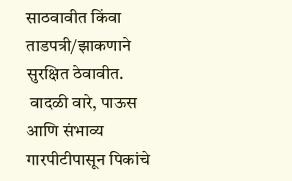साठवावीत किंवा ताडपत्री/झाकणाने सुरक्षित ठेवावीत.
 वादळी वारे, पाऊस आणि संभाव्य गारपीटीपासून पिकांचे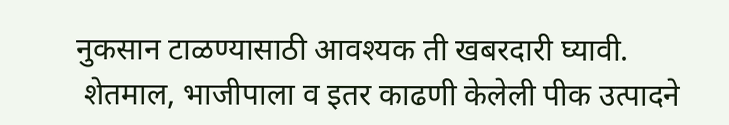नुकसान टाळण्यासाठी आवश्यक ती खबरदारी घ्यावी.
 शेतमाल, भाजीपाला व इतर काढणी केलेली पीक उत्पादने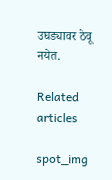उघड्यावर ठेवू नयेत.

Related articles

spot_img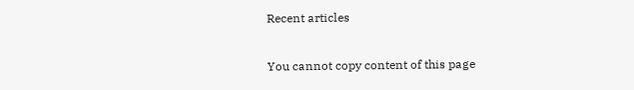Recent articles

You cannot copy content of this page